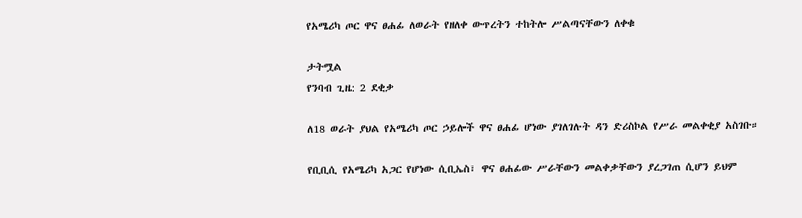የአሜሪካ ጦር ዋና ፀሐፊ ለወራት የዘለቀ ውጥረትን ተከትሎ ሥልጣናቸውን ለቀቁ

ታትሟል
የንባብ ጊዜ: 2 ደቂቃ

ለ18 ወራት ያህል የአሜሪካ ጦር ኃይሎች ዋና ፀሐፊ ሆነው ያገለገሉት ዳን ድሪስኮል የሥራ መልቀቂያ አስገቡ።

የቢቢሲ የአሜሪካ አጋር የሆነው ሲቢኤስ፣ ዋና ፀሐፊው ሥራቸውን መልቀቃቸውን ያረጋገጠ ሲሆን ይህም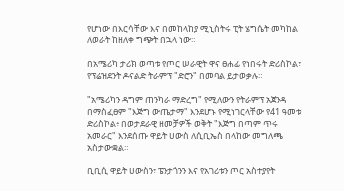የሆነው በእርሳቸው እና በመከላከያ ሚኒስትሩ ፒት ሄግሴት መካከል ለወራት ከዘለቀ ግጭት በኋላ ነው።

በአሜሪካ ታሪክ ወጣቱ የጦር ሠራዊት ዋና ፀሐፊ የነበሩት ድሪስኮል፣ የፕሬዝደንት ዶናልድ ትራምፕ "ድሮን" በመባል ይታወቃሉ።

"አሜሪካን ዳግም ጠንካራ ማድረግ" የሚለውን የትራምፕ አጀንዳ በማስፈፀም "እጅግ ውጤታማ" እንደሆኑ የሚነገርላቸው የ41 ዓመቱ ድሪስኮል፥ በወታደራዊ ዘመቻዎች ወቅት "እጅግ በጣም ጥሩ አመራር" እንደሰጡ ዋይት ሀውስ ለሲቢኤስ በላከው መግለጫ አስታውቋል።

ቢቢሲ ዋይት ሀውስን፣ ፔንታጎንን እና የአገሪቱን ጦር አስተያየት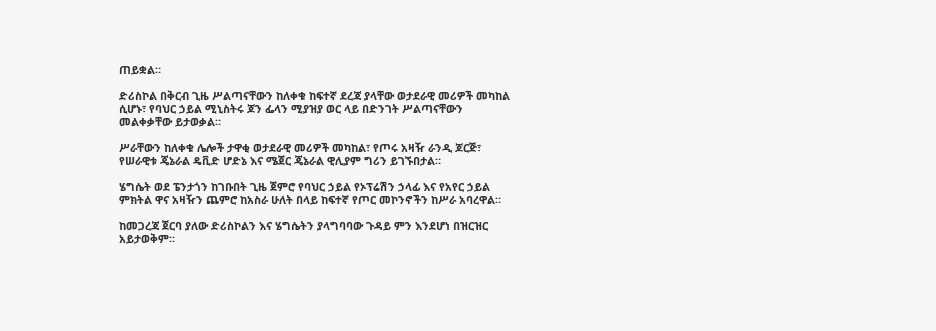ጠይቋል።

ድሪስኮል በቅርብ ጊዜ ሥልጣናቸውን ከለቀቁ ከፍተኛ ደረጃ ያላቸው ወታደራዊ መሪዎች መካከል ሲሆኑ፣ የባህር ኃይል ሚኒስትሩ ጆን ፌላን ሚያዝያ ወር ላይ በድንገት ሥልጣናቸውን መልቀቃቸው ይታወቃል።

ሥራቸውን ከለቀቁ ሌሎች ታዋቂ ወታደራዊ መሪዎች መካከል፣ የጦሩ አዛዥ ራንዲ ጆርጅ፣ የሠራዊቱ ጄኔራል ዴቪድ ሆድኔ እና ሜጀር ጄኔራል ዊሊያም ግሪን ይገኙበታል።

ሄግሴት ወደ ፔንታጎን ከገቡበት ጊዜ ጀምሮ የባህር ኃይል የኦፕሬሽን ኃላፊ እና የአየር ኃይል ምክትል ዋና አዛዥን ጨምሮ ከአስራ ሁለት በላይ ከፍተኛ የጦር መኮንኖችን ከሥራ አባረዋል።

ከመጋረጃ ጀርባ ያለው ድሪስኮልን እና ሄግሴትን ያላግባባው ጉዳይ ምን እንደሆነ በዝርዝር አይታወቅም።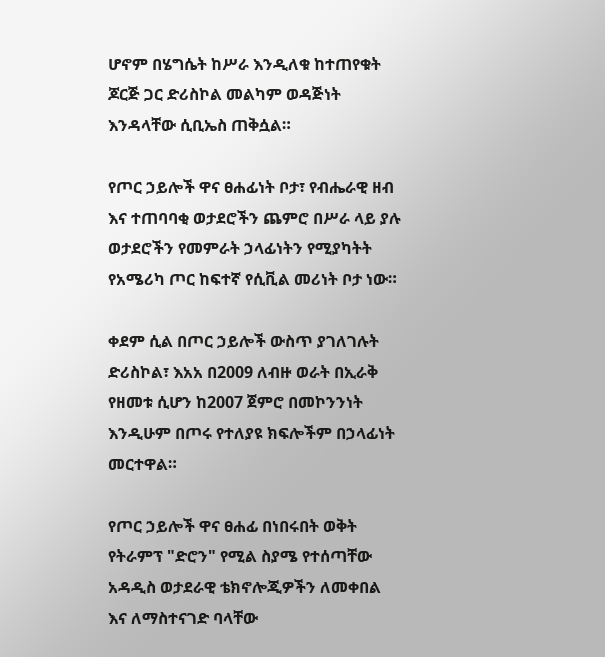ሆኖም በሄግሴት ከሥራ እንዲለቁ ከተጠየቁት ጆርጅ ጋር ድሪስኮል መልካም ወዳጅነት እንዳላቸው ሲቢኤስ ጠቅሷል።

የጦር ኃይሎች ዋና ፀሐፊነት ቦታ፣ የብሔራዊ ዘብ እና ተጠባባቂ ወታደሮችን ጨምሮ በሥራ ላይ ያሉ ወታደሮችን የመምራት ኃላፊነትን የሚያካትት የአሜሪካ ጦር ከፍተኛ የሲቪል መሪነት ቦታ ነው።

ቀደም ሲል በጦር ኃይሎች ውስጥ ያገለገሉት ድሪስኮል፣ እአአ በ2009 ለብዙ ወራት በኢራቅ የዘመቱ ሲሆን ከ2007 ጀምሮ በመኮንንነት እንዲሁም በጦሩ የተለያዩ ክፍሎችም በኃላፊነት መርተዋል።

የጦር ኃይሎች ዋና ፀሐፊ በነበሩበት ወቅት የትራምፕ "ድሮን" የሚል ስያሜ የተሰጣቸው አዳዲስ ወታደራዊ ቴክኖሎጂዎችን ለመቀበል እና ለማስተናገድ ባላቸው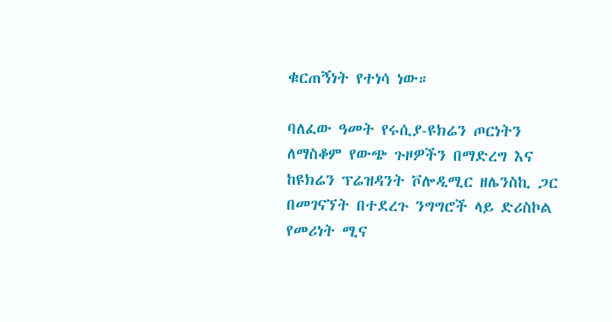ቁርጠኝነት የተነሳ ነው።

ባለፈው ዓመት የሩሲያ-ዩክሬን ጦርነትን ለማስቆም የውጭ ጉዞዎችን በማድረግ እና ከዩክሬን ፕሬዝዳንት ቮሎዲሚር ዘሌንስኪ ጋር በመገናኘት በተደረጉ ንግግሮች ላይ ድሪስኮል የመሪነት ሚና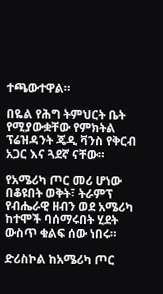ተጫውተዋል።

በዬል የሕግ ትምህርት ቤት የሚያውቋቸው የምክትል ፕሬዝዳንት ጄዲ ቫንስ የቅርብ አጋር እና ጓደኛ ናቸው።

የአሜሪካ ጦር መሪ ሆነው በቆዩበት ወቅት፣ ትራምፕ የብሔራዊ ዘብን ወደ አሜሪካ ከተሞች ባሰማሩበት ሂደት ውስጥ ቁልፍ ሰው ነበሩ።

ድሪስኮል ከአሜሪካ ጦር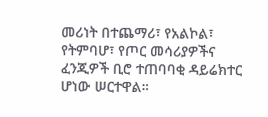መሪነት በተጨማሪ፣ የአልኮል፣ የትምባሆ፣ የጦር መሳሪያዎችና ፈንጂዎች ቢሮ ተጠባባቂ ዳይሬክተር ሆነው ሠርተዋል።